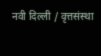नवी दिल्ली / वृत्तसंस्था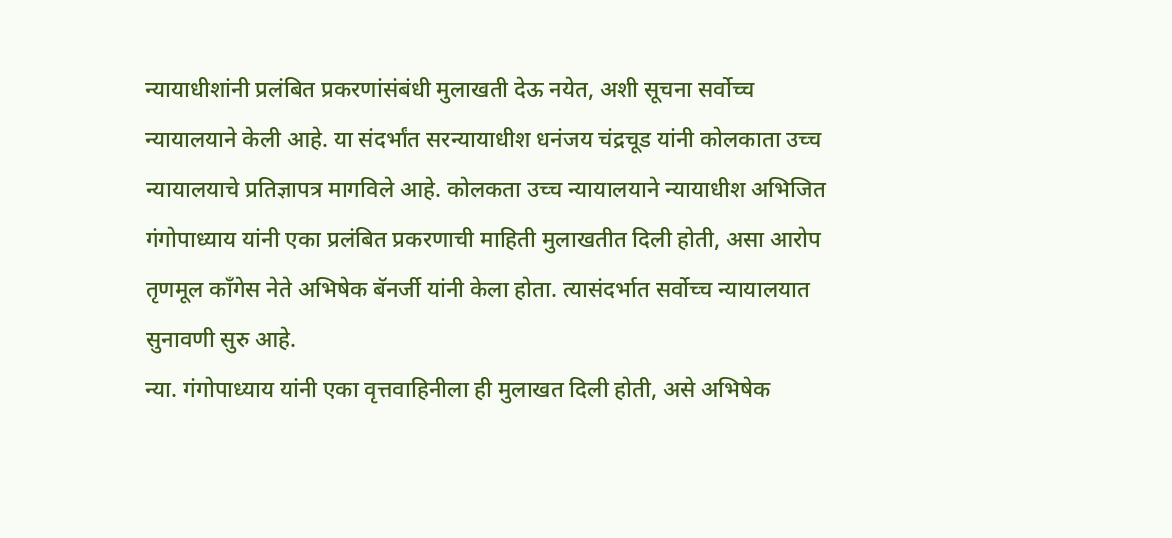न्यायाधीशांनी प्रलंबित प्रकरणांसंबंधी मुलाखती देऊ नयेत, अशी सूचना सर्वोच्च न्यायालयाने केली आहे. या संदर्भांत सरन्यायाधीश धनंजय चंद्रचूड यांनी कोलकाता उच्च न्यायालयाचे प्रतिज्ञापत्र मागविले आहे. कोलकता उच्च न्यायालयाने न्यायाधीश अभिजित गंगोपाध्याय यांनी एका प्रलंबित प्रकरणाची माहिती मुलाखतीत दिली होती, असा आरोप तृणमूल काँगेस नेते अभिषेक बॅनर्जी यांनी केला होता. त्यासंदर्भात सर्वोच्च न्यायालयात सुनावणी सुरु आहे.
न्या. गंगोपाध्याय यांनी एका वृत्तवाहिनीला ही मुलाखत दिली होती, असे अभिषेक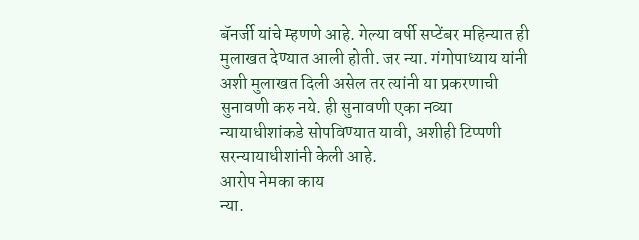बॅनर्जी यांचे म्हणणे आहे. गेल्या वर्षी सप्टेंबर महिन्यात ही मुलाखत देण्यात आली होती. जर न्या. गंगोपाध्याय यांनी अशी मुलाखत दिली असेल तर त्यांनी या प्रकरणाची सुनावणी करु नये. ही सुनावणी एका नव्या न्यायाधीशांकडे सोपविण्यात यावी, अशीही टिप्पणी सरन्यायाधीशांनी केली आहे.
आरोप नेमका काय
न्या.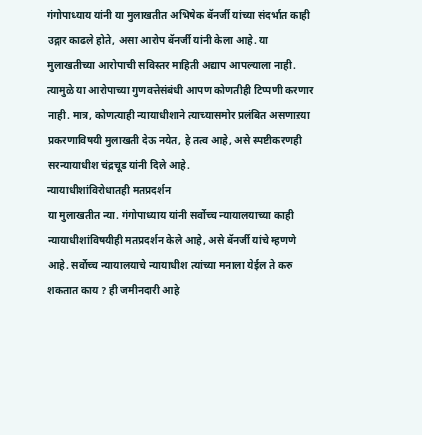गंगोपाध्याय यांनी या मुलाखतीत अभिषेक बॅनर्जी यांच्या संदर्भात काही
उद्गार काढले होते, असा आरोप बॅनर्जी यांनी केला आहे. या मुलाखतीच्या आरोपाची सविस्तर माहिती अद्याप आपल्याला नाही. त्यामुळे या आरोपाच्या गुणवत्तेसंबंधी आपण कोणतीही टिप्पणी करणार नाही. मात्र, कोणत्याही न्यायाधीशाने त्याच्यासमोर प्रलंबित असणाऱया प्रकरणाविषयी मुलाखती देऊ नयेत, हे तत्व आहे, असे स्पष्टीकरणही सरन्यायाधीश चंद्रचूड यांनी दिले आहे.
न्यायाधीशांविरोधातही मतप्रदर्शन
या मुलाखतीत न्या. गंगोपाध्याय यांनी सर्वोच्च न्यायालयाच्या काही न्यायाधीशांविषयीही मतप्रदर्शन केले आहे, असे बॅनर्जी यांचे म्हणणे आहे. सर्वोच्च न्यायालयाचे न्यायाधीश त्यांच्या मनाला येईल ते करु शकतात काय ? ही जमीनदारी आहे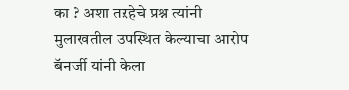का ? अशा तऱहेचे प्रश्न त्यांनी मुलाखतील उपस्थित केल्याचा आरोप बॅनर्जी यांनी केला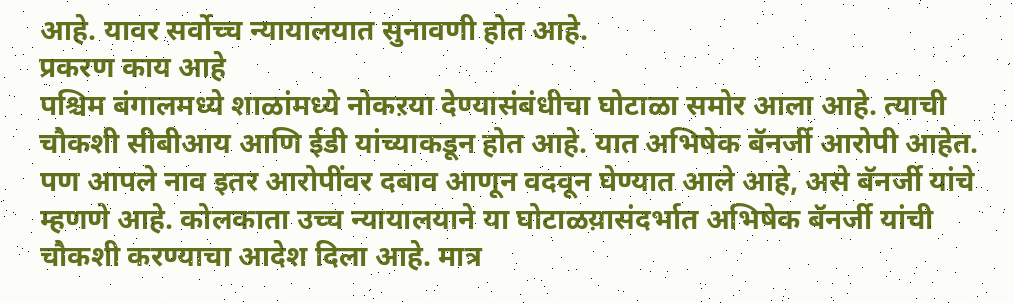आहे. यावर सर्वोच्च न्यायालयात सुनावणी होत आहे.
प्रकरण काय आहे
पश्चिम बंगालमध्ये शाळांमध्ये नोकऱया देण्यासंबंधीचा घोटाळा समोर आला आहे. त्याची चौकशी सीबीआय आणि ईडी यांच्याकडून होत आहे. यात अभिषेक बॅनर्जी आरोपी आहेत. पण आपले नाव इतर आरोपींवर दबाव आणून वदवून घेण्यात आले आहे, असे बॅनर्जी यांचे म्हणणे आहे. कोलकाता उच्च न्यायालयाने या घोटाळय़ासंदर्भात अभिषेक बॅनर्जी यांची चौकशी करण्याचा आदेश दिला आहे. मात्र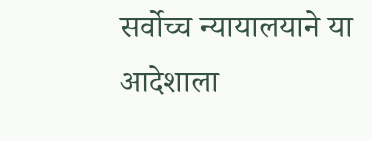सर्वोच्च न्यायालयाने या आदेशाला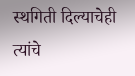स्थगिती दिल्याचेही त्यांचे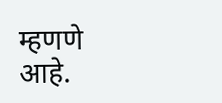म्हणणे आहे.